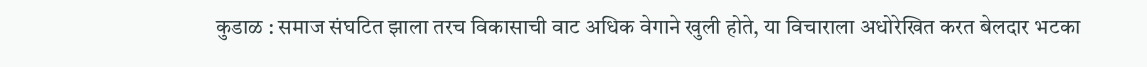कुडाळ : समाज संघटित झाला तरच विकासाची वाट अधिक वेगाने खुली होते, या विचाराला अधोरेखित करत बेलदार भटका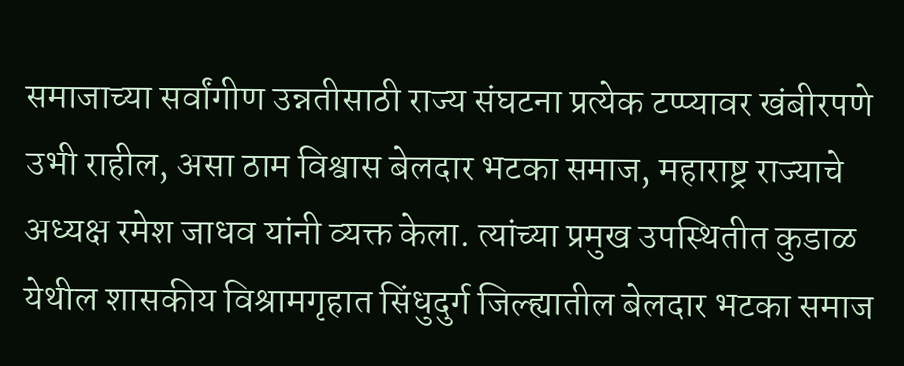समाजाच्या सर्वांगीण उन्नतीसाठी राज्य संघटना प्रत्येक टप्प्यावर खंबीरपणे उभी राहील, असा ठाम विश्वास बेलदार भटका समाज, महाराष्ट्र राज्याचे अध्यक्ष रमेश जाधव यांनी व्यक्त केला. त्यांच्या प्रमुख उपस्थितीत कुडाळ येथील शासकीय विश्रामगृहात सिंधुदुर्ग जिल्ह्यातील बेलदार भटका समाज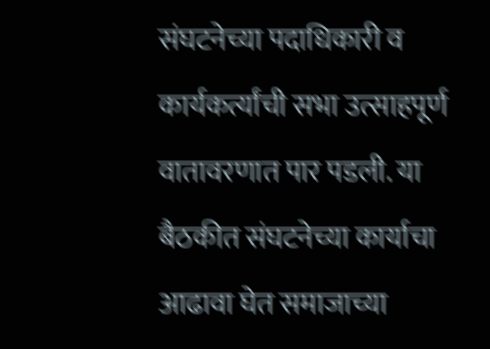संघटनेच्या पदाधिकारी व कार्यकर्त्यांची सभा उत्साहपूर्ण वातावरणात पार पडली. या बैठकीत संघटनेच्या कार्याचा आढावा घेत समाजाच्या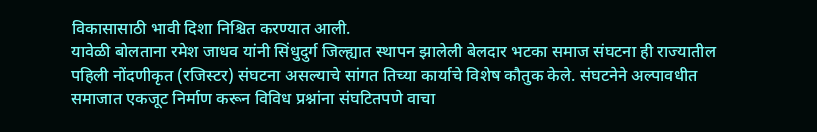विकासासाठी भावी दिशा निश्चित करण्यात आली.
यावेळी बोलताना रमेश जाधव यांनी सिंधुदुर्ग जिल्ह्यात स्थापन झालेली बेलदार भटका समाज संघटना ही राज्यातील पहिली नोंदणीकृत (रजिस्टर) संघटना असल्याचे सांगत तिच्या कार्याचे विशेष कौतुक केले. संघटनेने अल्पावधीत समाजात एकजूट निर्माण करून विविध प्रश्नांना संघटितपणे वाचा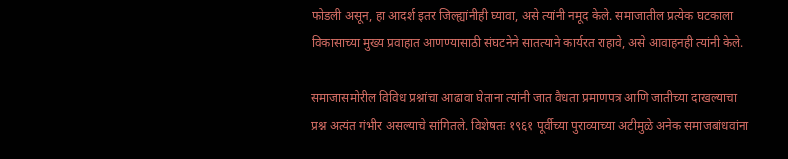फोडली असून, हा आदर्श इतर जिल्ह्यांनीही घ्यावा, असे त्यांनी नमूद केले. समाजातील प्रत्येक घटकाला विकासाच्या मुख्य प्रवाहात आणण्यासाठी संघटनेने सातत्याने कार्यरत राहावे, असे आवाहनही त्यांनी केले.

समाजासमोरील विविध प्रश्नांचा आढावा घेताना त्यांनी जात वैधता प्रमाणपत्र आणि जातीच्या दाखल्याचा प्रश्न अत्यंत गंभीर असल्याचे सांगितले. विशेषतः १९६१ पूर्वीच्या पुराव्याच्या अटीमुळे अनेक समाजबांधवांना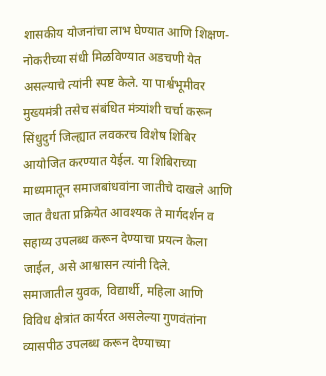शासकीय योजनांचा लाभ घेण्यात आणि शिक्षण-नोकरीच्या संधी मिळविण्यात अडचणी येत असल्याचे त्यांनी स्पष्ट केले. या पार्श्वभूमीवर मुख्यमंत्री तसेच संबंधित मंत्र्यांशी चर्चा करून सिंधुदुर्ग जिल्ह्यात लवकरच विशेष शिबिर आयोजित करण्यात येईल. या शिबिराच्या माध्यमातून समाजबांधवांना जातीचे दाखले आणि जात वैधता प्रक्रियेत आवश्यक ते मार्गदर्शन व सहाय्य उपलब्ध करून देण्याचा प्रयत्न केला जाईल, असे आश्वासन त्यांनी दिले.
समाजातील युवक, विद्यार्थी, महिला आणि विविध क्षेत्रांत कार्यरत असलेल्या गुणवंतांना व्यासपीठ उपलब्ध करून देण्याच्या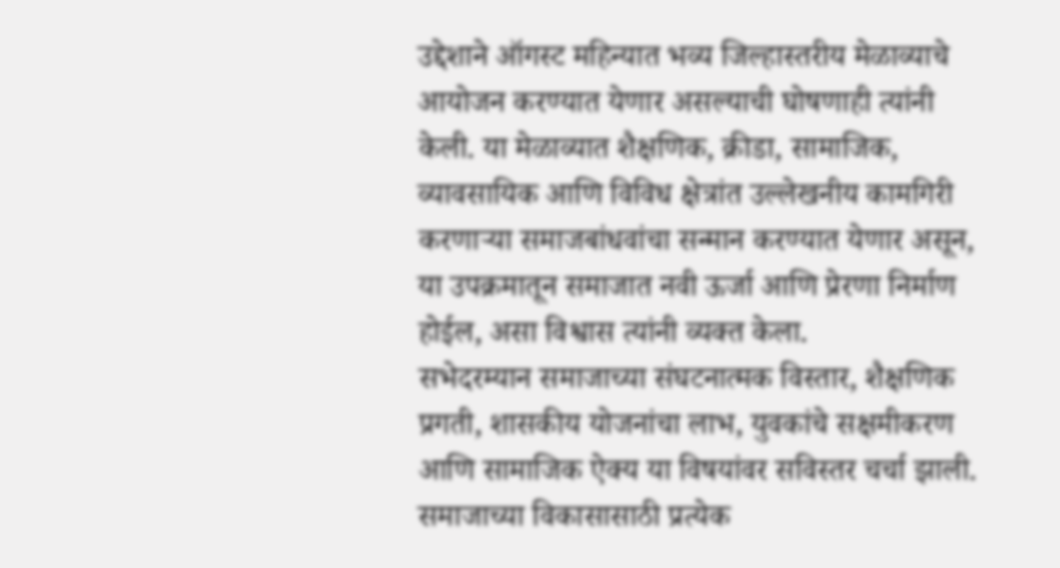उद्देशाने ऑगस्ट महिन्यात भव्य जिल्हास्तरीय मेळाव्याचे आयोजन करण्यात येणार असल्याची घोषणाही त्यांनी केली. या मेळाव्यात शैक्षणिक, क्रीडा, सामाजिक, व्यावसायिक आणि विविध क्षेत्रांत उल्लेखनीय कामगिरी करणाऱ्या समाजबांधवांचा सन्मान करण्यात येणार असून, या उपक्रमातून समाजात नवी ऊर्जा आणि प्रेरणा निर्माण होईल, असा विश्वास त्यांनी व्यक्त केला.
सभेदरम्यान समाजाच्या संघटनात्मक विस्तार, शैक्षणिक प्रगती, शासकीय योजनांचा लाभ, युवकांचे सक्षमीकरण आणि सामाजिक ऐक्य या विषयांवर सविस्तर चर्चा झाली. समाजाच्या विकासासाठी प्रत्येक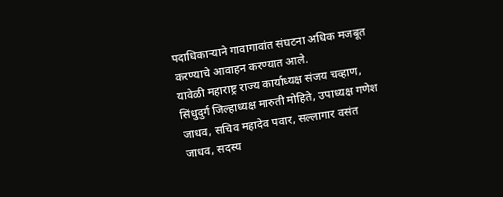पदाधिकाऱ्याने गावागावांत संघटना अधिक मजबूत करण्याचे आवाहन करण्यात आले.
यावेळी महाराष्ट्र राज्य कार्याध्यक्ष संजय चव्हाण, सिंधुदुर्ग जिल्हाध्यक्ष मारुती मोहिते, उपाध्यक्ष गणेश जाधव, सचिव महादेव पवार, सल्लागार वसंत जाधव, सदस्य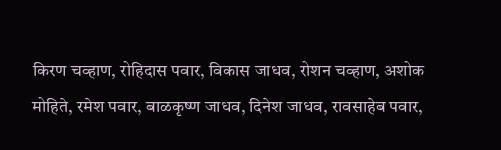किरण चव्हाण, रोहिदास पवार, विकास जाधव, रोशन चव्हाण, अशोक मोहिते, रमेश पवार, बाळकृष्ण जाधव, दिनेश जाधव, रावसाहेब पवार,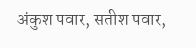अंकुश पवार, सतीश पवार,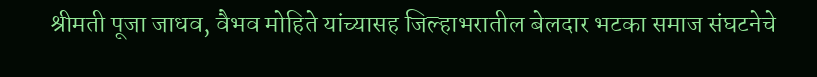श्रीमती पूजा जाधव, वैभव मोहिते यांच्यासह जिल्हाभरातील बेलदार भटका समाज संघटनेचे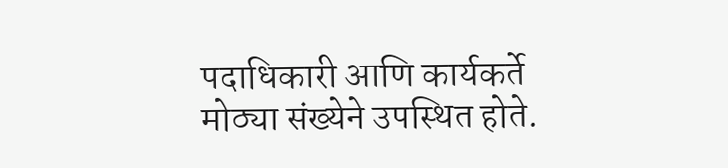पदाधिकारी आणि कार्यकर्ते मोठ्या संख्येने उपस्थित होते.